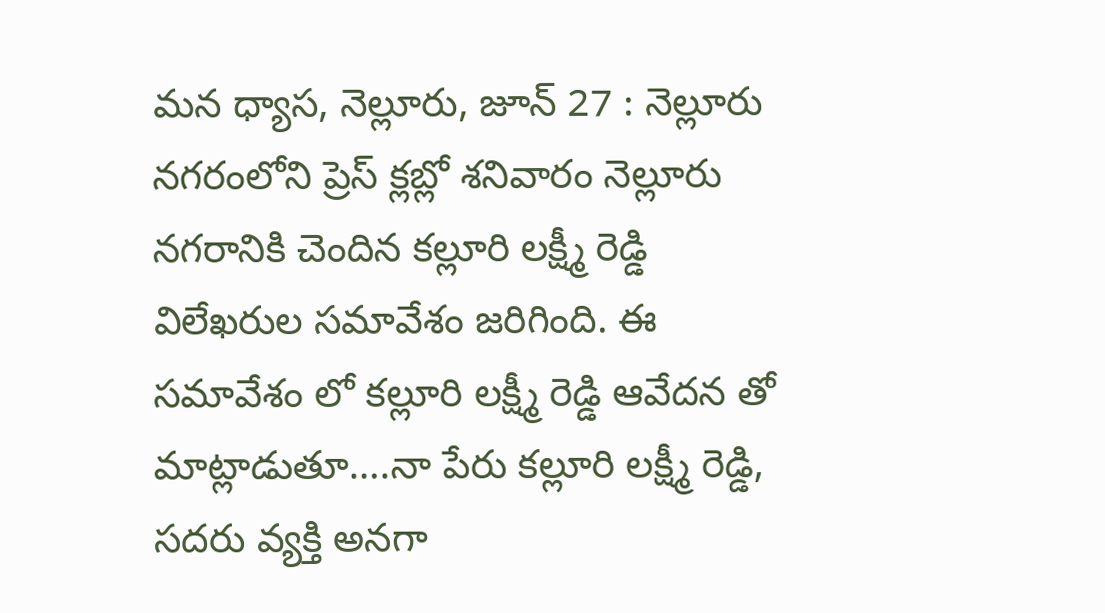మన ధ్యాస, నెల్లూరు, జూన్ 27 : నెల్లూరు నగరంలోని ప్రెస్ క్లబ్లో శనివారం నెల్లూరు నగరానికి చెందిన కల్లూరి లక్ష్మీ రెడ్డి విలేఖరుల సమావేశం జరిగింది. ఈ సమావేశం లో కల్లూరి లక్ష్మీ రెడ్డి ఆవేదన తో మాట్లాడుతూ….నా పేరు కల్లూరి లక్ష్మీ రెడ్డి, సదరు వ్యక్తి అనగా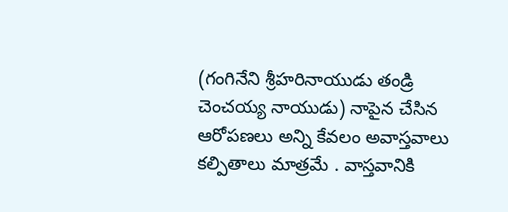(గంగినేని శ్రీహరినాయుడు తండ్రి చెంచయ్య నాయుడు) నాపైన చేసిన ఆరోపణలు అన్ని కేవలం అవాస్తవాలు కల్పితాలు మాత్రమే . వాస్తవానికి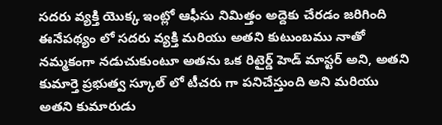సదరు వ్యక్తి యొక్క ఇంట్లో ఆఫీసు నిమిత్తం అద్దెకు చేరడం జరిగింది ఈనేపథ్యం లో సదరు వ్యక్తి మరియు అతని కుటుంబము నాతో నమ్మకంగా నడుచుకుంటూ అతను ఒక రిటైర్డ్ హెడ్ మాస్టర్ అని, అతని కుమార్తె ప్రభుత్వ స్కూల్ లో టీచరు గా పనిచేస్తుంది అని మరియు అతని కుమారుడు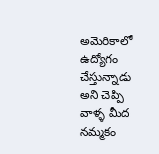అమెరికాలో ఉద్యోగం చేస్తున్నాడు అని చెప్పి వాళ్ళ మీద నమ్మకం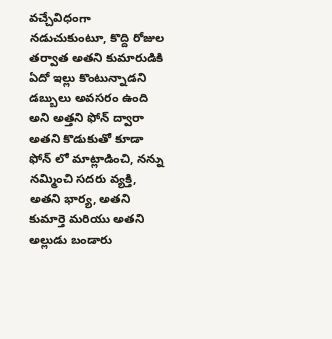వచ్చేవిధంగా నడుచుకుంటూ, కొద్ది రోజుల తర్వాత అతని కుమారుడికి ఏదో ఇల్లు కొంటున్నాడని డబ్బులు అవసరం ఉంది అని అత్తని ఫోన్ ద్వారా అతని కొడుకుతో కూడా ఫోన్ లో మాట్లాడించి, నన్ను నమ్మించి సదరు వ్యక్తి, అతని భార్య, అతని కుమార్తె మరియు అతని అల్లుడు బండారు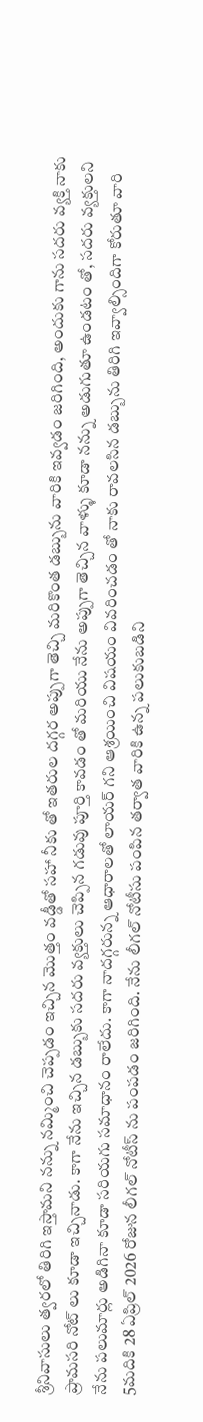శ్రీనివాసులు త్వరలో తిరిగి ఇస్తామని నన్ను నమ్మించి చెప్పడం ఇచ్చిన మొత్తం వడ్డీతో సహా నీకు తో ఇతరుల దగ్గర అప్పుగా తెచ్చి మరికొంత డబ్బును వారికి ఇవ్వడం జరిగింది, అందుకు గాను సదరు వ్యక్తి నాకు ప్రామసరి నోట్ లు కూడా ఇచ్చినాడు. కాగా నేను ఇచ్చిన డబ్బుకు సదరు వ్యక్తులు చెప్పిన గడువు పూర్తి కావడం తో మరియు నేను అప్పుగా తెచ్చిన వాళ్ళు కూడా నన్ను అడుగుతూ ఉండటం తో, సదరు వ్యక్తులని నేను పలుమార్లు అడిగినా కూడా సరియగు సమాధానం రాలేదు. కాగా నాదగ్గరున్న ఆధారాలతో లాయర్ గని ఆశ్రయించి విషయం వివరించడం తో నాకు రావలసిన డబ్బును తిరిగి ఇవ్వాల్సిందిగా కోరుతూ వారి 5మదికి 28 ఏప్రిల్ 2026 రోజున లీగల్ నోటీస్ ను పంపడం జరిగింది. నేను లీగల్ నోటీసు పంపిన తర్వాత వారికి ఉన్న పలుకుబడిని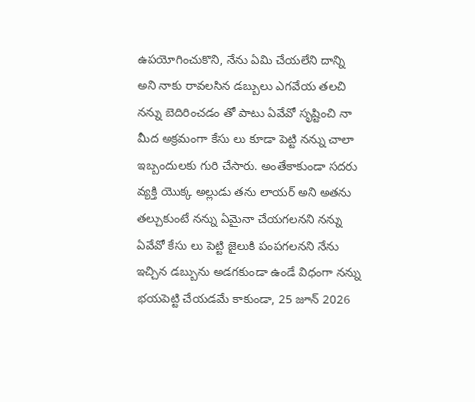ఉపయోగించుకొని, నేను ఏమి చేయలేని దాన్ని అని నాకు రావలసిన డబ్బులు ఎగవేయ తలచి నన్ను బెదిరించడం తో పాటు ఏవేవో సృష్టించి నా మీద అక్రమంగా కేసు లు కూడా పెట్టి నన్ను చాలా ఇబ్బందులకు గురి చేసారు. అంతేకాకుండా సదరు వ్యక్తి యొక్క అల్లుడు తను లాయర్ అని అతను తల్చుకుంటే నన్ను ఏమైనా చేయగలనని నన్ను ఏవేవో కేసు లు పెట్టి జైలుకి పంపగలనని నేను ఇచ్చిన డబ్బును అడగకుండా ఉండే విధంగా నన్ను భయపెట్టి చేయడమే కాకుండా, 25 జూన్ 2026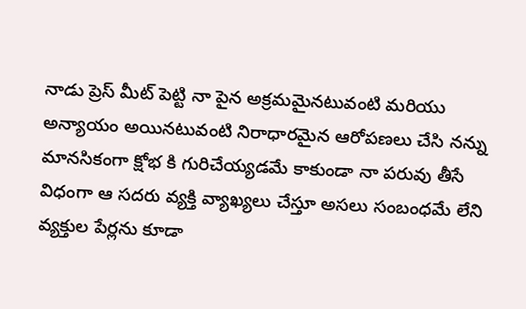నాడు ప్రెస్ మీట్ పెట్టి నా పైన అక్రమమైనటువంటి మరియు అన్యాయం అయినటువంటి నిరాధారమైన ఆరోపణలు చేసి నన్ను మానసికంగా క్షోభ కి గురిచేయ్యడమే కాకుండా నా పరువు తీసే విధంగా ఆ సదరు వ్యక్తి వ్యాఖ్యలు చేస్తూ అసలు సంబంధమే లేని వ్యక్తుల పేర్లను కూడా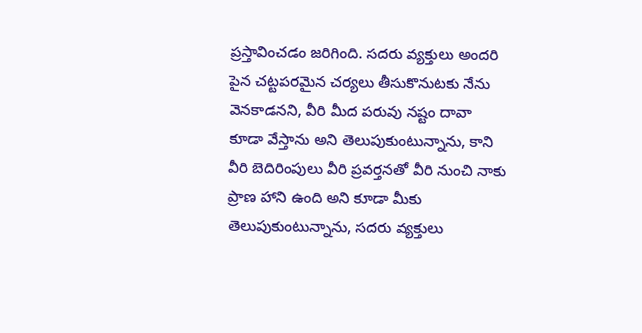ప్రస్తావించడం జరిగింది. సదరు వ్యక్తులు అందరి పైన చట్టపరమైన చర్యలు తీసుకొనుటకు నేను వెనకాడనని, వీరి మీద పరువు నష్టం దావా కూడా వేస్తాను అని తెలుపుకుంటున్నాను, కాని వీరి బెదిరింపులు వీరి ప్రవర్తనతో వీరి నుంచి నాకు ప్రాణ హాని ఉంది అని కూడా మీకు తెలుపుకుంటున్నాను, సదరు వ్యక్తులు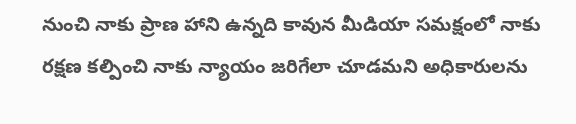నుంచి నాకు ప్రాణ హాని ఉన్నది కావున మీడియా సమక్షంలో నాకు రక్షణ కల్పించి నాకు న్యాయం జరిగేలా చూడమని అధికారులను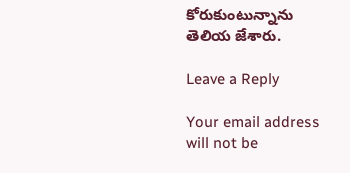కోరుకుంటున్నాను తెలియ జేశారు.

Leave a Reply

Your email address will not be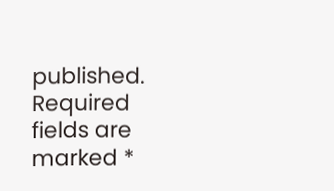published. Required fields are marked *